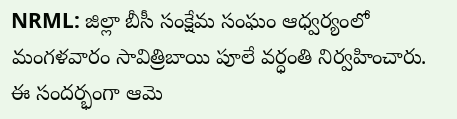NRML: జిల్లా బీసీ సంక్షేమ సంఘం ఆధ్వర్యంలో మంగళవారం సావిత్రిబాయి పూలే వర్ధంతి నిర్వహించారు. ఈ సందర్భంగా ఆమె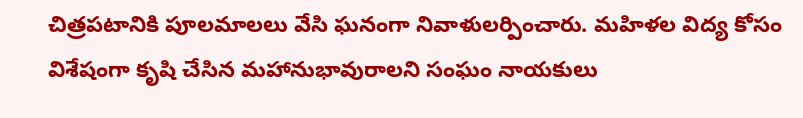చిత్రపటానికి పూలమాలలు వేసి ఘనంగా నివాళులర్పించారు. మహిళల విద్య కోసం విశేషంగా కృషి చేసిన మహానుభావురాలని సంఘం నాయకులు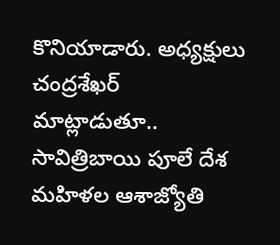కొనియాడారు. అధ్యక్షులు చంద్రశేఖర్ మాట్లాడుతూ.. సావిత్రిబాయి పూలే దేశ మహిళల ఆశాజ్యోతి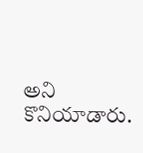అని కొనియాడారు.